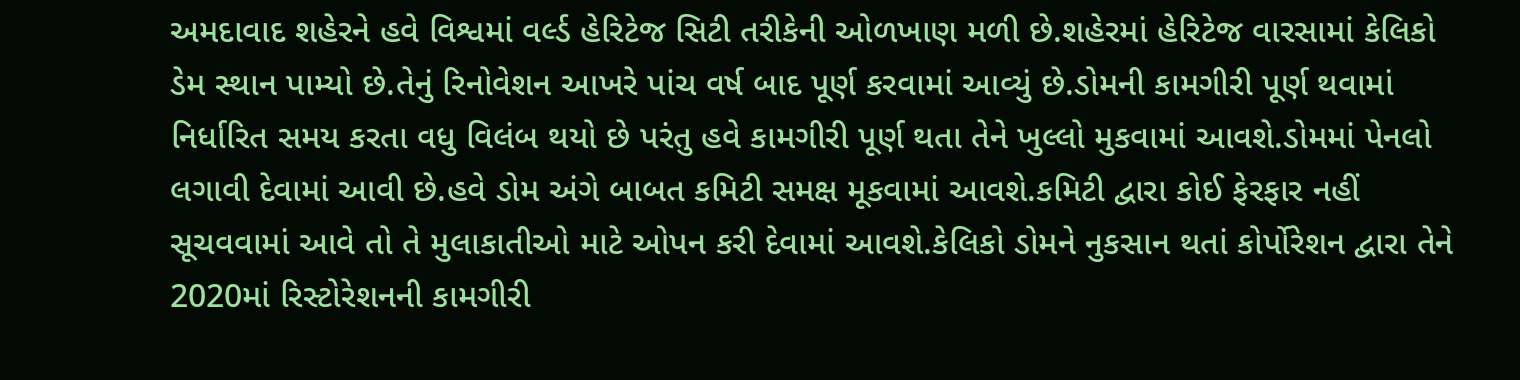અમદાવાદ શહેરને હવે વિશ્વમાં વર્લ્ડ હેરિટેજ સિટી તરીકેની ઓળખાણ મળી છે.શહેરમાં હેરિટેજ વારસામાં કેલિકો ડેમ સ્થાન પામ્યો છે.તેનું રિનોવેશન આખરે પાંચ વર્ષ બાદ પૂર્ણ કરવામાં આવ્યું છે.ડોમની કામગીરી પૂર્ણ થવામાં નિર્ધારિત સમય કરતા વધુ વિલંબ થયો છે પરંતુ હવે કામગીરી પૂર્ણ થતા તેને ખુલ્લો મુકવામાં આવશે.ડોમમાં પેનલો લગાવી દેવામાં આવી છે.હવે ડોમ અંગે બાબત કમિટી સમક્ષ મૂકવામાં આવશે.કમિટી દ્વારા કોઈ ફેરફાર નહીં સૂચવવામાં આવે તો તે મુલાકાતીઓ માટે ઓપન કરી દેવામાં આવશે.કેલિકો ડોમને નુકસાન થતાં કોર્પોરેશન દ્વારા તેને 2020માં રિસ્ટોરેશનની કામગીરી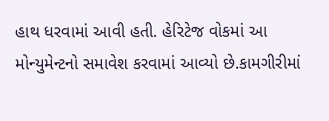હાથ ધરવામાં આવી હતી. હેરિટેજ વોકમાં આ મોન્યુમેન્ટનો સમાવેશ કરવામાં આવ્યો છે.કામગીરીમાં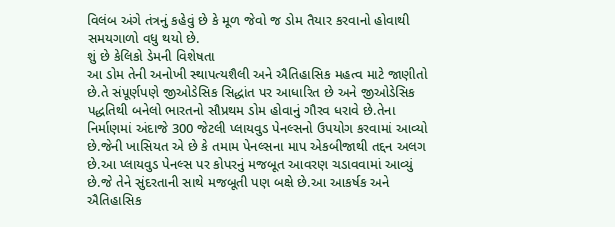વિલંબ અંગે તંત્રનું કહેવું છે કે મૂળ જેવો જ ડોમ તૈયાર કરવાનો હોવાથી સમયગાળો વધુ થયો છે.
શું છે કેલિકો ડેમની વિશેષતા
આ ડોમ તેની અનોખી સ્થાપત્યશૈલી અને ઐતિહાસિક મહત્વ માટે જાણીતો છે.તે સંપૂર્ણપણે જીઓડેસિક સિદ્ધાંત પર આધારિત છે અને જીઓડેસિક પદ્ધતિથી બનેલો ભારતનો સૌપ્રથમ ડોમ હોવાનું ગૌરવ ધરાવે છે.તેના નિર્માણમાં અંદાજે 300 જેટલી પ્લાયવુડ પેનલ્સનો ઉપયોગ કરવામાં આવ્યો છે.જેની ખાસિયત એ છે કે તમામ પેનલ્સના માપ એકબીજાથી તદ્દન અલગ છે.આ પ્લાયવુડ પેનલ્સ પર કોપરનું મજબૂત આવરણ ચડાવવામાં આવ્યું છે.જે તેને સુંદરતાની સાથે મજબૂતી પણ બક્ષે છે.આ આકર્ષક અને ઐતિહાસિક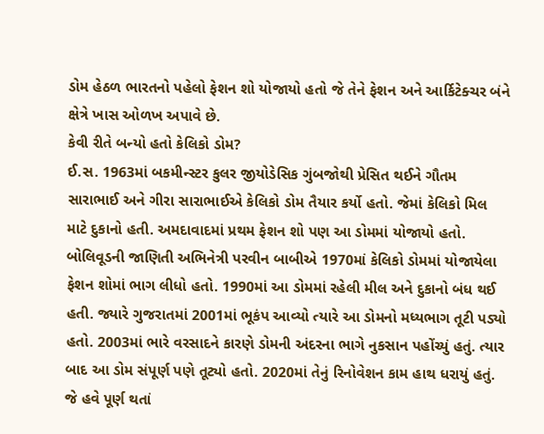ડોમ હેઠળ ભારતનો પહેલો ફેશન શો યોજાયો હતો જે તેને ફેશન અને આર્કિટેક્ચર બંને ક્ષેત્રે ખાસ ઓળખ અપાવે છે.
કેવી રીતે બન્યો હતો કેલિકો ડોમ?
ઈ.સ. 1963માં બકમીન્સ્ટર કુલર જીયોડેસિક ગુંબજોથી પ્રેસિત થઈને ગૌતમ સારાભાઈ અને ગીરા સારાભાઈએ કેલિકો ડોમ તૈયાર કર્યો હતો. જેમાં કેલિકો મિલ માટે દુકાનો હતી. અમદાવાદમાં પ્રથમ ફેશન શો પણ આ ડોમમાં યોજાયો હતો. બોલિવૂડની જાણિતી અભિનેત્રી પરવીન બાબીએ 1970માં કેલિકો ડોમમાં યોજાયેલા ફેશન શોમાં ભાગ લીધો હતો. 1990માં આ ડોમમાં રહેલી મીલ અને દુકાનો બંધ થઈ હતી. જ્યારે ગુજરાતમાં 2001માં ભૂકંપ આવ્યો ત્યારે આ ડોમનો મધ્યભાગ તૂટી પડ્યો હતો. 2003માં ભારે વરસાદને કારણે ડોમની અંદરના ભાગે નુકસાન પહોંચ્યું હતું. ત્યાર બાદ આ ડોમ સંપૂર્ણ પણે તૂટ્યો હતો. 2020માં તેનું રિનોવેશન કામ હાથ ધરાયું હતું. જે હવે પૂર્ણ થતાં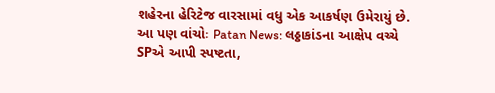શહેરના હેરિટેજ વારસામાં વધુ એક આકર્ષણ ઉમેરાયું છે.
આ પણ વાંચોઃ Patan News: લઠ્ઠાકાંડના આક્ષેપ વચ્ચે SPએ આપી સ્પષ્ટતા,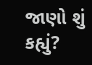જાણો શું કહ્યું?